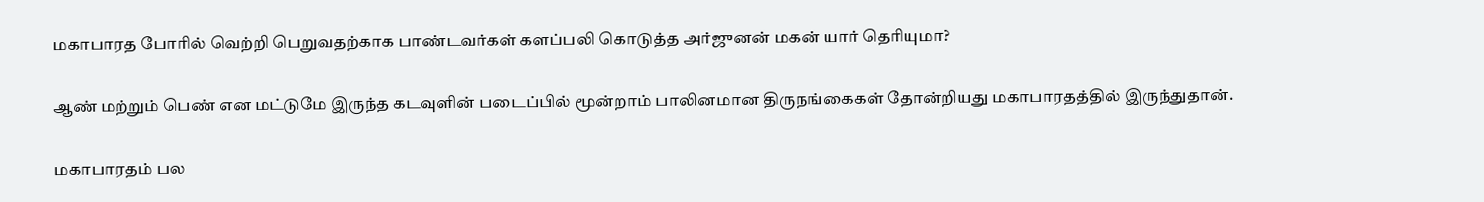மகாபாரத போரில் வெற்றி பெறுவதற்காக பாண்டவர்கள் களப்பலி கொடுத்த அர்ஜுனன் மகன் யார் தெரியுமா?

ஆண் மற்றும் பெண் என மட்டுமே இருந்த கடவுளின் படைப்பில் மூன்றாம் பாலினமான திருநங்கைகள் தோன்றியது மகாபாரதத்தில் இருந்துதான்.

மகாபாரதம் பல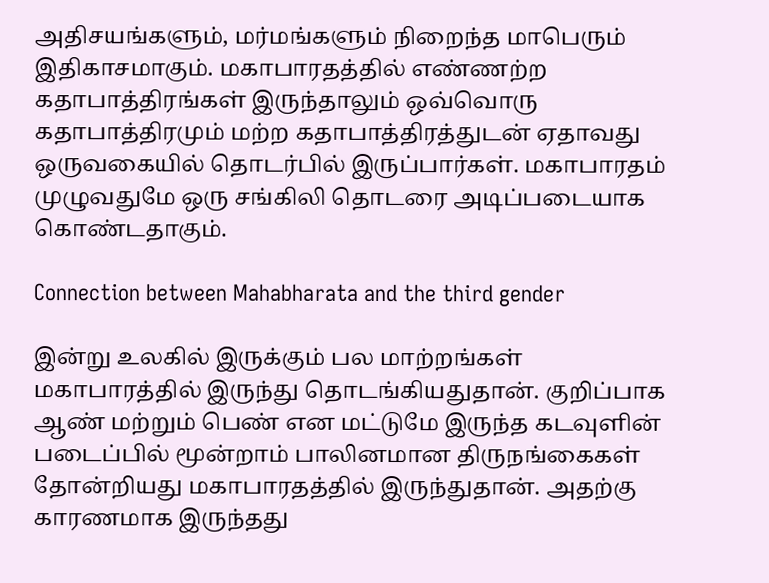அதிசயங்களும், மர்மங்களும் நிறைந்த மாபெரும் இதிகாசமாகும். மகாபாரதத்தில் எண்ணற்ற கதாபாத்திரங்கள் இருந்தாலும் ஒவ்வொரு கதாபாத்திரமும் மற்ற கதாபாத்திரத்துடன் ஏதாவது ஒருவகையில் தொடர்பில் இருப்பார்கள். மகாபாரதம் முழுவதுமே ஒரு சங்கிலி தொடரை அடிப்படையாக கொண்டதாகும்.

Connection between Mahabharata and the third gender

இன்று உலகில் இருக்கும் பல மாற்றங்கள் மகாபாரத்தில் இருந்து தொடங்கியதுதான். குறிப்பாக ஆண் மற்றும் பெண் என மட்டுமே இருந்த கடவுளின் படைப்பில் மூன்றாம் பாலினமான திருநங்கைகள் தோன்றியது மகாபாரதத்தில் இருந்துதான். அதற்கு காரணமாக இருந்தது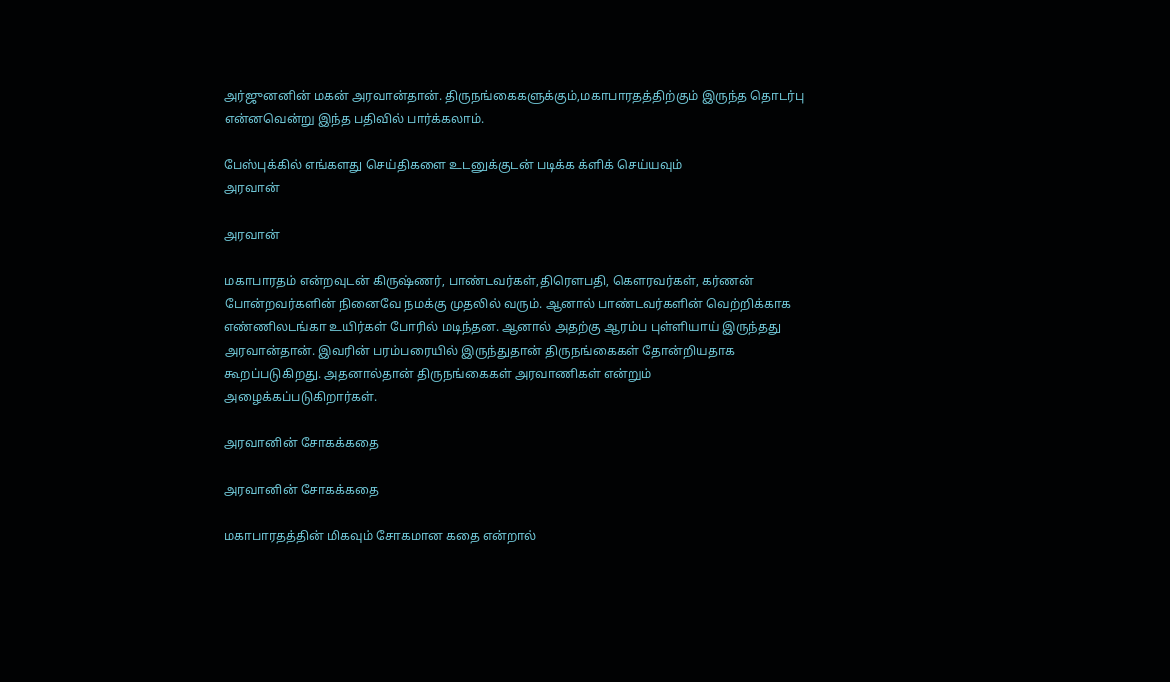அர்ஜுனனின் மகன் அரவான்தான். திருநங்கைகளுக்கும்,மகாபாரதத்திற்கும் இருந்த தொடர்பு என்னவென்று இந்த பதிவில் பார்க்கலாம்.

பேஸ்புக்கில் எங்களது செய்திகளை உடனுக்குடன் படிக்க க்ளிக் செய்யவும்
அரவான்

அரவான்

மகாபாரதம் என்றவுடன் கிருஷ்ணர், பாண்டவர்கள்,திரௌபதி, கௌரவர்கள், கர்ணன் போன்றவர்களின் நினைவே நமக்கு முதலில் வரும். ஆனால் பாண்டவர்களின் வெற்றிக்காக எண்ணிலடங்கா உயிர்கள் போரில் மடிந்தன. ஆனால் அதற்கு ஆரம்ப புள்ளியாய் இருந்தது அரவான்தான். இவரின் பரம்பரையில் இருந்துதான் திருநங்கைகள் தோன்றியதாக கூறப்படுகிறது. அதனால்தான் திருநங்கைகள் அரவாணிகள் என்றும் அழைக்கப்படுகிறார்கள்.

அரவானின் சோகக்கதை

அரவானின் சோகக்கதை

மகாபாரதத்தின் மிகவும் சோகமான கதை என்றால்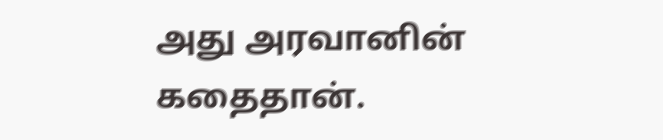அது அரவானின் கதைதான்.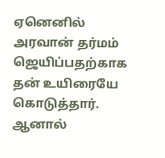ஏனெனில் அரவான் தர்மம் ஜெயிப்பதற்காக தன் உயிரையே கொடுத்தார். ஆனால்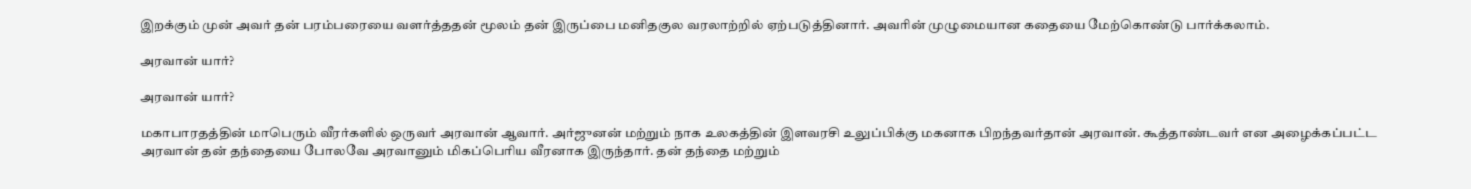இறக்கும் முன் அவர் தன் பரம்பரையை வளர்த்ததன் மூலம் தன் இருப்பை மனிதகுல வரலாற்றில் ஏற்படுத்தினார். அவரின் முழுமையான கதையை மேற்கொண்டு பார்க்கலாம்.

அரவான் யார்?

அரவான் யார்?

மகாபாரதத்தின் மாபெரும் வீரர்களில் ஒருவர் அரவான் ஆவார். அர்ஜுனன் மற்றும் நாக உலகத்தின் இளவரசி உலுப்பிக்கு மகனாக பிறந்தவர்தான் அரவான். கூத்தாண்டவர் என அழைக்கப்பட்ட அரவான் தன் தந்தையை போலவே அரவானும் மிகப்பெரிய வீரனாக இருந்தார். தன் தந்தை மற்றும்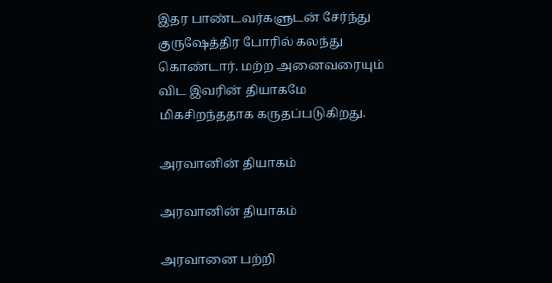இதர பாண்டவர்களுடன் சேர்ந்து குருஷேத்திர போரில் கலந்து கொண்டார். மற்ற அனைவரையும் விட இவரின் தியாகமே மிகசிறந்ததாக கருதப்படுகிறது.

அரவானின் தியாகம்

அரவானின் தியாகம்

அரவானை பற்றி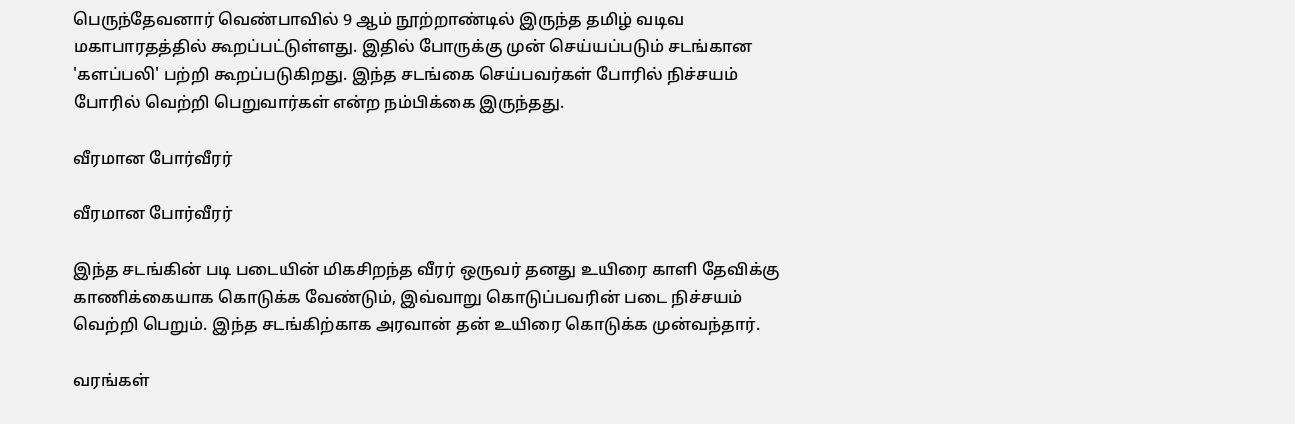பெருந்தேவனார் வெண்பாவில் 9 ஆம் நூற்றாண்டில் இருந்த தமிழ் வடிவ மகாபாரதத்தில் கூறப்பட்டுள்ளது. இதில் போருக்கு முன் செய்யப்படும் சடங்கான 'களப்பலி' பற்றி கூறப்படுகிறது. இந்த சடங்கை செய்பவர்கள் போரில் நிச்சயம் போரில் வெற்றி பெறுவார்கள் என்ற நம்பிக்கை இருந்தது.

வீரமான போர்வீரர்

வீரமான போர்வீரர்

இந்த சடங்கின் படி படையின் மிகசிறந்த வீரர் ஒருவர் தனது உயிரை காளி தேவிக்கு காணிக்கையாக கொடுக்க வேண்டும், இவ்வாறு கொடுப்பவரின் படை நிச்சயம் வெற்றி பெறும். இந்த சடங்கிற்காக அரவான் தன் உயிரை கொடுக்க முன்வந்தார்.

வரங்கள்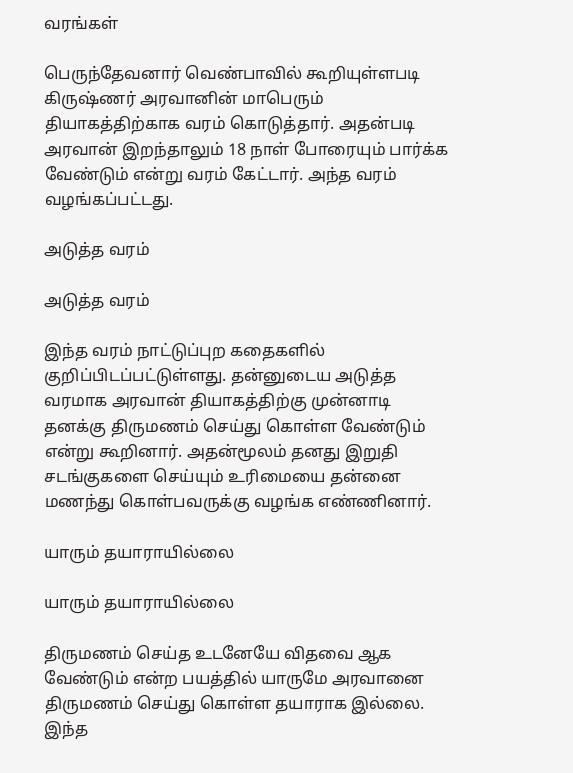வரங்கள்

பெருந்தேவனார் வெண்பாவில் கூறியுள்ளபடி கிருஷ்ணர் அரவானின் மாபெரும் தியாகத்திற்காக வரம் கொடுத்தார். அதன்படி அரவான் இறந்தாலும் 18 நாள் போரையும் பார்க்க வேண்டும் என்று வரம் கேட்டார். அந்த வரம் வழங்கப்பட்டது.

அடுத்த வரம்

அடுத்த வரம்

இந்த வரம் நாட்டுப்புற கதைகளில் குறிப்பிடப்பட்டுள்ளது. தன்னுடைய அடுத்த வரமாக அரவான் தியாகத்திற்கு முன்னாடி தனக்கு திருமணம் செய்து கொள்ள வேண்டும் என்று கூறினார். அதன்மூலம் தனது இறுதி சடங்குகளை செய்யும் உரிமையை தன்னை மணந்து கொள்பவருக்கு வழங்க எண்ணினார்.

யாரும் தயாராயில்லை

யாரும் தயாராயில்லை

திருமணம் செய்த உடனேயே விதவை ஆக வேண்டும் என்ற பயத்தில் யாருமே அரவானை திருமணம் செய்து கொள்ள தயாராக இல்லை. இந்த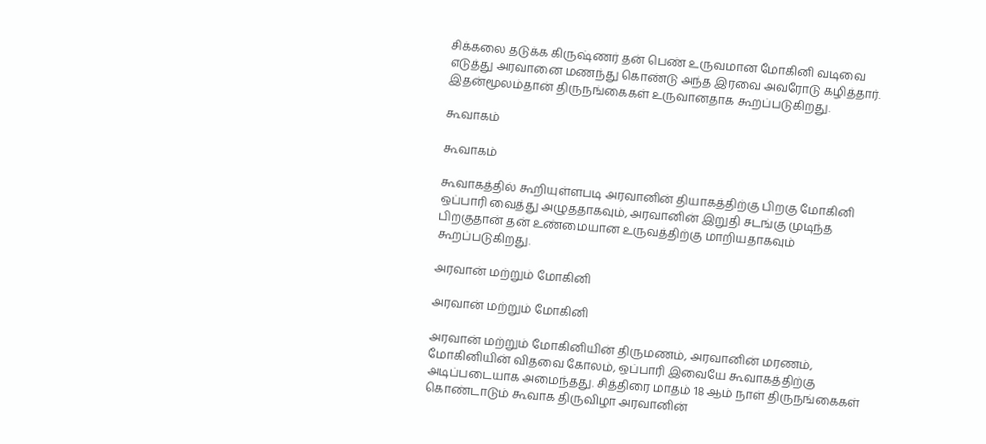சிக்கலை தடுக்க கிருஷ்ணர் தன் பெண் உருவமான மோகினி வடிவை எடுத்து அரவானை மணந்து கொண்டு அந்த இரவை அவரோடு கழித்தார். இதன்மூலம்தான் திருநங்கைகள் உருவானதாக கூறப்படுகிறது.

கூவாகம்

கூவாகம்

கூவாகத்தில் கூறியுள்ளபடி அரவானின் தியாகத்திற்கு பிறகு மோகினி ஒப்பாரி வைத்து அழுததாகவும், அரவானின் இறுதி சடங்கு முடிந்த பிறகுதான் தன் உண்மையான உருவத்திற்கு மாறியதாகவும் கூறப்படுகிறது.

அரவான் மற்றும் மோகினி

அரவான் மற்றும் மோகினி

அரவான் மற்றும் மோகினியின் திருமணம், அரவானின் மரணம், மோகினியின் விதவை கோலம், ஒப்பாரி இவையே கூவாகத்திற்கு அடிப்படையாக அமைந்தது. சித்திரை மாதம் 18 ஆம் நாள் திருநங்கைகள் கொண்டாடும் கூவாக திருவிழா அரவானின்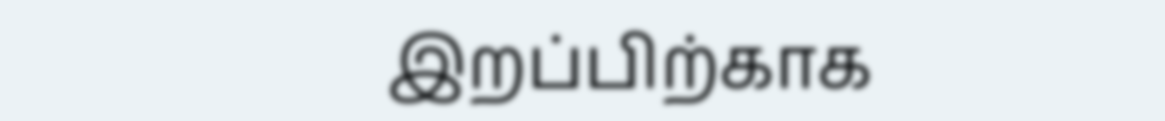இறப்பிற்காக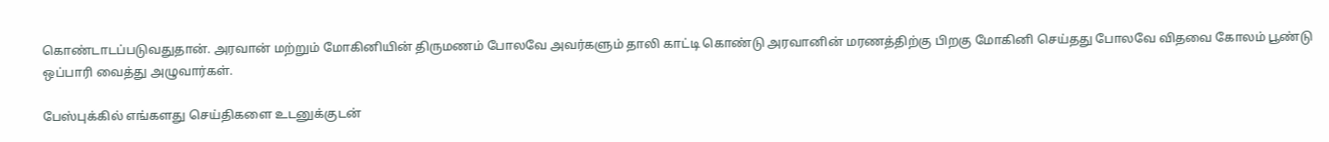கொண்டாடப்படுவதுதான். அரவான் மற்றும் மோகினியின் திருமணம் போலவே அவர்களும் தாலி காட்டி கொண்டு அரவானின் மரணத்திற்கு பிறகு மோகினி செய்தது போலவே விதவை கோலம் பூண்டு ஒப்பாரி வைத்து அழுவார்கள்.

பேஸ்புக்கில் எங்களது செய்திகளை உடனுக்குடன்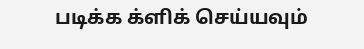படிக்க க்ளிக் செய்யவும்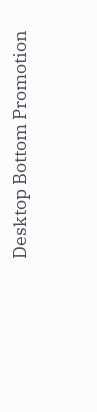Desktop Bottom Promotion